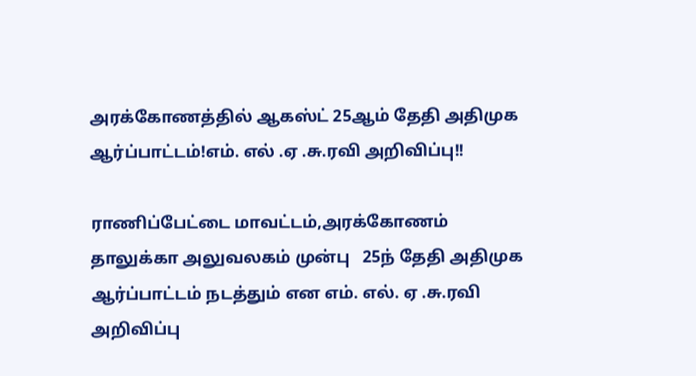அரக்கோணத்தில் ஆகஸ்ட் 25ஆம் தேதி அதிமுக ஆர்ப்பாட்டம்!எம். எல் .ஏ .சு.ரவி அறிவிப்பு!!

ராணிப்பேட்டை மாவட்டம்,அரக்கோணம் தாலுக்கா அலுவலகம் முன்பு   25ந் தேதி அதிமுக  ஆர்ப்பாட்டம் நடத்தும் என எம். எல். ஏ .சு.ரவி அறிவிப்பு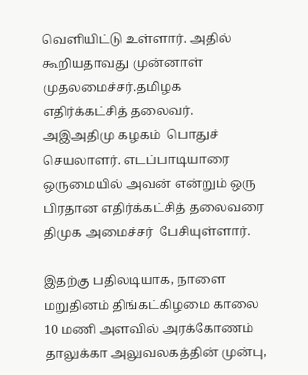வெளியிட்டு உள்ளார். அதில் கூறியதாவது முன்னாள் முதலமைச்சர்.தமிழக எதிர்க்கட்சித் தலைவர். அஇஅதிமு கழகம்  பொதுச் செயலாளர். எடப்பாடியாரை ஒருமையில் அவன் என்றும் ஒரு பிரதான எதிர்க்கட்சித் தலைவரை திமுக அமைச்சர்  பேசியுள்ளார்.

இதற்கு பதிலடியாக, நாளை மறுதினம் திங்கட்கிழமை காலை 10 மணி அளவில் அரக்கோணம் தாலுக்கா அலுவலகத்தின் முன்பு,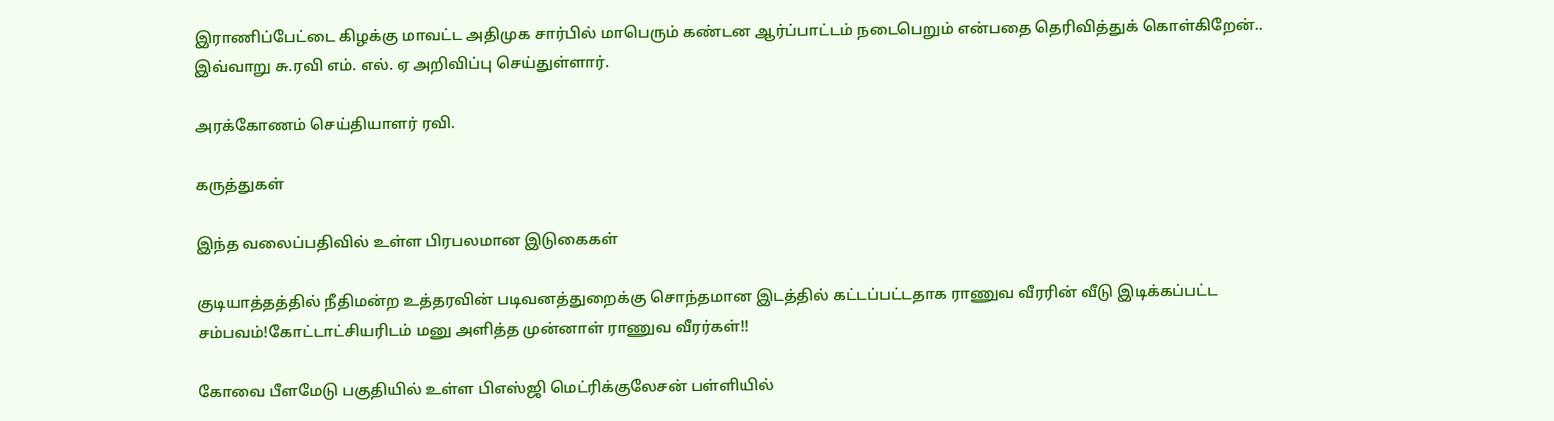இராணிப்பேட்டை கிழக்கு மாவட்ட அதிமுக சார்பில் மாபெரும் கண்டன ஆர்ப்பாட்டம் நடைபெறும் என்பதை தெரிவித்துக் கொள்கிறேன்.. இவ்வாறு சு.ரவி எம். எல். ஏ அறிவிப்பு செய்துள்ளார்.

அரக்கோணம் செய்தியாளர் ரவி.

கருத்துகள்

இந்த வலைப்பதிவில் உள்ள பிரபலமான இடுகைகள்

குடியாத்தத்தில் நீதிமன்ற உத்தரவின் படிவனத்துறைக்கு சொந்தமான இடத்தில் கட்டப்பட்டதாக ராணுவ வீரரின் வீடு இடிக்கப்பட்ட சம்பவம்!கோட்டாட்சியரிடம் மனு அளித்த முன்னாள் ராணுவ வீரர்கள்!!

கோவை பீளமேடு பகுதியில் உள்ள பிஎஸ்ஜி மெட்ரிக்குலேசன் பள்ளியில்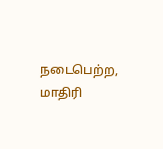நடைபெற்ற, மாதிரி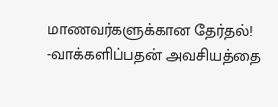மாணவர்களுக்கான தேர்தல்! -வாக்களிப்பதன் அவசியத்தை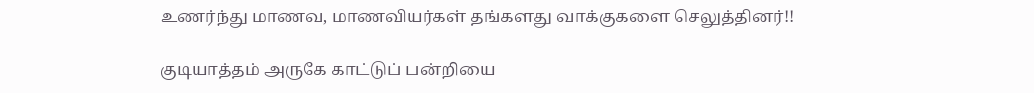உணர்ந்து மாணவ, மாணவியர்கள் தங்களது வாக்குகளை செலுத்தினர்!!

குடியாத்தம் அருகே காட்டுப் பன்றியை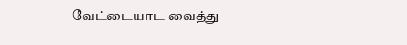வேட்டையாட வைத்து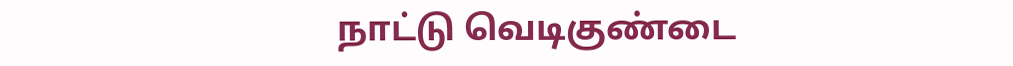நாட்டு வெடிகுண்டை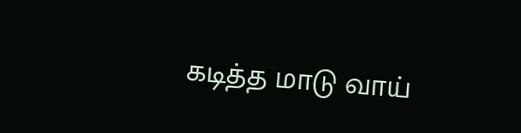கடித்த மாடு வாய்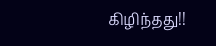கிழிந்தது!!